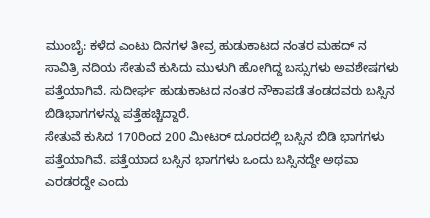ಮುಂಬೈ: ಕಳೆದ ಎಂಟು ದಿನಗಳ ತೀವ್ರ ಹುಡುಕಾಟದ ನಂತರ ಮಹದ್ ನ ಸಾವಿತ್ರಿ ನದಿಯ ಸೇತುವೆ ಕುಸಿದು ಮುಳುಗಿ ಹೋಗಿದ್ದ ಬಸ್ಸುಗಳು ಅವಶೇಷಗಳು ಪತ್ತೆಯಾಗಿವೆ. ಸುದೀರ್ಘ ಹುಡುಕಾಟದ ನಂತರ ನೌಕಾಪಡೆ ತಂಡದವರು ಬಸ್ಸಿನ ಬಿಡಿಭಾಗಗಳನ್ನು ಪತ್ತೆಹಚ್ಚಿದ್ದಾರೆ.
ಸೇತುವೆ ಕುಸಿದ 170ರಿಂದ 200 ಮೀಟರ್ ದೂರದಲ್ಲಿ ಬಸ್ಸಿನ ಬಿಡಿ ಭಾಗಗಳು ಪತ್ತೆಯಾಗಿವೆ. ಪತ್ತೆಯಾದ ಬಸ್ಸಿನ ಭಾಗಗಳು ಒಂದು ಬಸ್ಸಿನದ್ದೇ ಅಥವಾ ಎರಡರದ್ದೇ ಎಂದು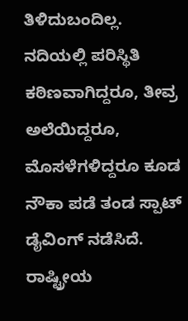ತಿಳಿದುಬಂದಿಲ್ಲ.
ನದಿಯಲ್ಲಿ ಪರಿಸ್ಥಿತಿ ಕಠಿಣವಾಗಿದ್ದರೂ, ತೀವ್ರ ಅಲೆಯಿದ್ದರೂ, ಮೊಸಳೆಗಳಿದ್ದರೂ ಕೂಡ ನೌಕಾ ಪಡೆ ತಂಡ ಸ್ಪಾಟ್ ಡೈವಿಂಗ್ ನಡೆಸಿದೆ.
ರಾಷ್ಟ್ರೀಯ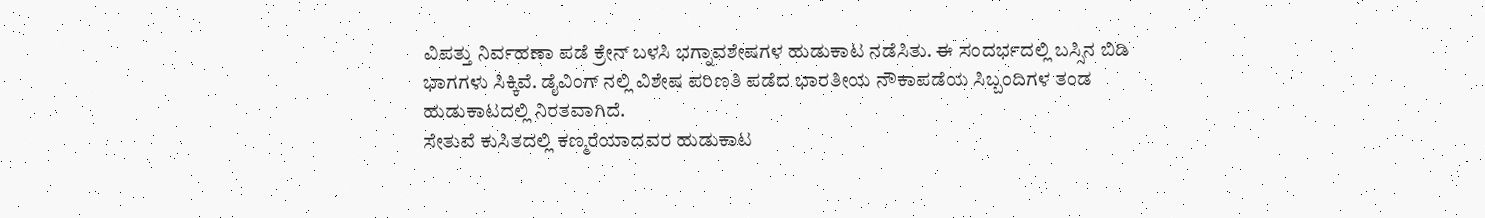ವಿಪತ್ತು ನಿರ್ವಹಣಾ ಪಡೆ ಕ್ರೇನ್ ಬಳಸಿ ಭಗ್ನಾವಶೇಷಗಳ ಹುಡುಕಾಟ ನಡೆಸಿತು. ಈ ಸಂದರ್ಭದಲ್ಲಿ ಬಸ್ಸಿನ ಬಿಡಿ ಭಾಗಗಳು ಸಿಕ್ಕಿವೆ. ಡೈವಿಂಗ್ ನಲ್ಲಿ ವಿಶೇಷ ಪರಿಣತಿ ಪಡೆದ ಭಾರತೀಯ ನೌಕಾಪಡೆಯ ಸಿಬ್ಬಂದಿಗಳ ತಂಡ ಹುಡುಕಾಟದಲ್ಲಿ ನಿರತವಾಗಿದೆ.
ಸೇತುವೆ ಕುಸಿತದಲ್ಲಿ ಕಣ್ಮರೆಯಾದವರ ಹುಡುಕಾಟ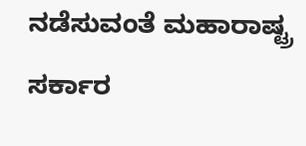ನಡೆಸುವಂತೆ ಮಹಾರಾಷ್ಟ್ರ ಸರ್ಕಾರ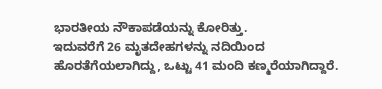ಭಾರತೀಯ ನೌಕಾಪಡೆಯನ್ನು ಕೋರಿತ್ತು.
ಇದುವರೆಗೆ 26 ಮೃತದೇಹಗಳನ್ನು ನದಿಯಿಂದ ಹೊರತೆಗೆಯಲಾಗಿದ್ದು, ಒಟ್ಟು 41 ಮಂದಿ ಕಣ್ಮರೆಯಾಗಿದ್ದಾರೆ.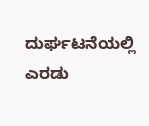ದುರ್ಘಟನೆಯಲ್ಲಿ ಎರಡು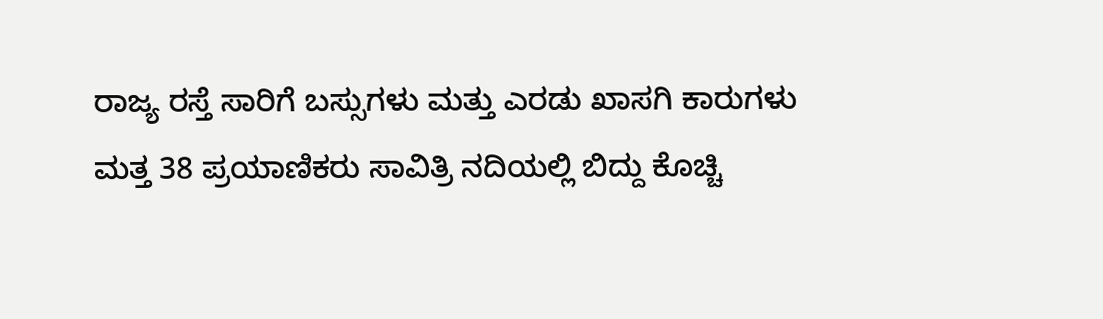ರಾಜ್ಯ ರಸ್ತೆ ಸಾರಿಗೆ ಬಸ್ಸುಗಳು ಮತ್ತು ಎರಡು ಖಾಸಗಿ ಕಾರುಗಳು ಮತ್ತ 38 ಪ್ರಯಾಣಿಕರು ಸಾವಿತ್ರಿ ನದಿಯಲ್ಲಿ ಬಿದ್ದು ಕೊಚ್ಚಿ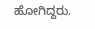ಹೋಗಿದ್ದರು.